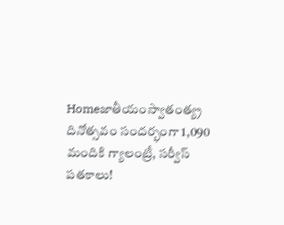Homeజాతీయంస్వాతంత్య్ర దినోత్సవం సందర్భంగా 1,090 మందికి గ్యాలంట్రీ, సర్వీస్‌ పతకాలు!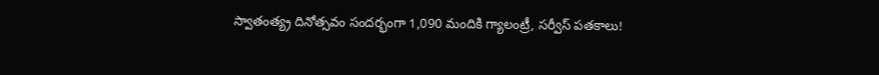స్వాతంత్య్ర దినోత్సవం సందర్భంగా 1,090 మందికి గ్యాలంట్రీ, సర్వీస్‌ పతకాలు!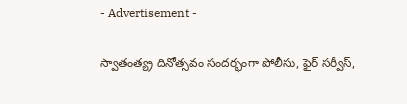- Advertisement -

స్వాతంత్య్ర దినోత్సవం సందర్భంగా పోలీసు, ఫైర్‌ సర్వీస్‌,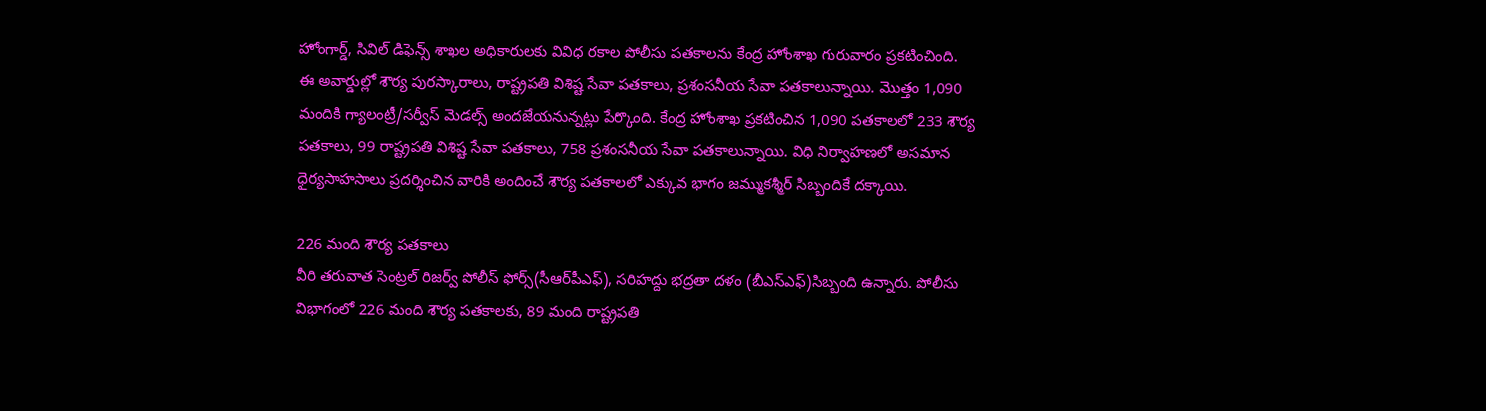హోంగార్డ్‌, సివిల్‌ డిఫెన్స్‌ శాఖల అధికారులకు వివిధ రకాల పోలీసు పతకాలను కేంద్ర హోంశాఖ గురువారం ప్రకటించింది.
ఈ అవార్డుల్లో శౌర్య పురస్కారాలు, రాష్ట్రపతి విశిష్ట సేవా పతకాలు, ప్రశంసనీయ సేవా పతకాలున్నాయి. మొత్తం 1,090 మందికి గ్యాలంట్రీ/సర్వీస్‌ మెడల్స్‌ అందజేయనున్నట్లు పేర్కొంది. కేంద్ర హోంశాఖ ప్రకటించిన 1,090 పతకాలలో 233 శౌర్య పతకాలు, 99 రాష్ట్రపతి విశిష్ట సేవా పతకాలు, 758 ప్రశంసనీయ సేవా పతకాలున్నాయి. విధి నిర్వాహణలో అసమాన ధైర్యసాహసాలు ప్రదర్శించిన వారికి అందించే శౌర్య పతకాలలో ఎక్కువ భాగం జమ్ముకశ్మీర్‌ సిబ్బందికే దక్కాయి.

226 మంది శౌర్య పతకాలు
వీరి తరువాత సెంట్రల్‌ రిజర్వ్‌ పోలీస్‌ ఫోర్స్‌(సీఆర్‌పీఎఫ్‌), సరిహద్దు భద్రతా దళం (బీఎస్‌ఎఫ్‌)సిబ్బంది ఉన్నారు. పోలీసు విభాగంలో 226 మంది శౌర్య పతకాలకు, 89 మంది రాష్ట్రపతి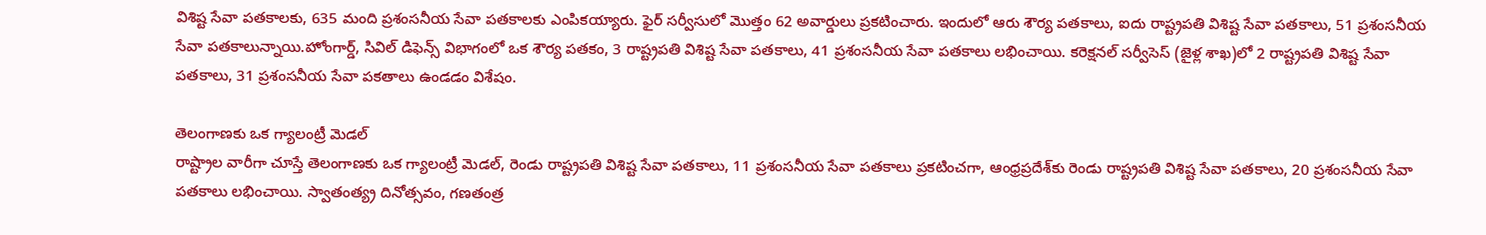విశిష్ట సేవా పతకాలకు, 635 మంది ప్రశంసనీయ సేవా పతకాలకు ఎంపికయ్యారు. ఫైర్‌ సర్వీసులో మొత్తం 62 అవార్డులు ప్రకటించారు. ఇందులో ఆరు శౌర్య పతకాలు, ఐదు రాష్ట్రపతి విశిష్ట సేవా పతకాలు, 51 ప్రశంసనీయ సేవా పతకాలున్నాయి.హోంగార్డ్‌, సివిల్‌ డిఫెన్స్‌ విభాగంలో ఒక శౌర్య పతకం, 3 రాష్ట్రపతి విశిష్ట సేవా పతకాలు, 41 ప్రశంసనీయ సేవా పతకాలు లభించాయి. కరెక్షనల్‌ సర్వీసెస్‌ (జైళ్ల శాఖ)లో 2 రాష్ట్రపతి విశిష్ట సేవా పతకాలు, 31 ప్రశంసనీయ సేవా పకతాలు ఉండడం విశేషం.

తెలంగాణకు ఒక గ్యాలంట్రీ మెడల్‌
రాష్ట్రాల వారీగా చూస్తే తెలంగాణకు ఒక గ్యాలంట్రీ మెడల్‌, రెండు రాష్ట్రపతి విశిష్ట సేవా పతకాలు, 11 ప్రశంసనీయ సేవా పతకాలు ప్రకటించగా, ఆంధ్రప్రదేశ్‌కు రెండు రాష్ట్రపతి విశిష్ట సేవా పతకాలు, 20 ప్రశంసనీయ సేవా పతకాలు లభించాయి. స్వాతంత్య్ర దినోత్సవం, గణతంత్ర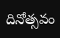దినోత్సవం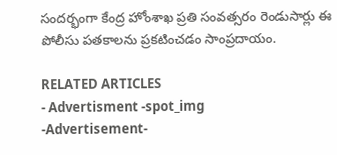సందర్భంగా కేంద్ర హోంశాఖ ప్రతి సంవత్సరం రెండుసార్లు ఈ పోలీసు పతకాలను ప్రకటించడం సాంప్రదాయం.

RELATED ARTICLES
- Advertisment -spot_img
-Advertisement-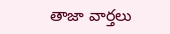తాజా వార్తలు